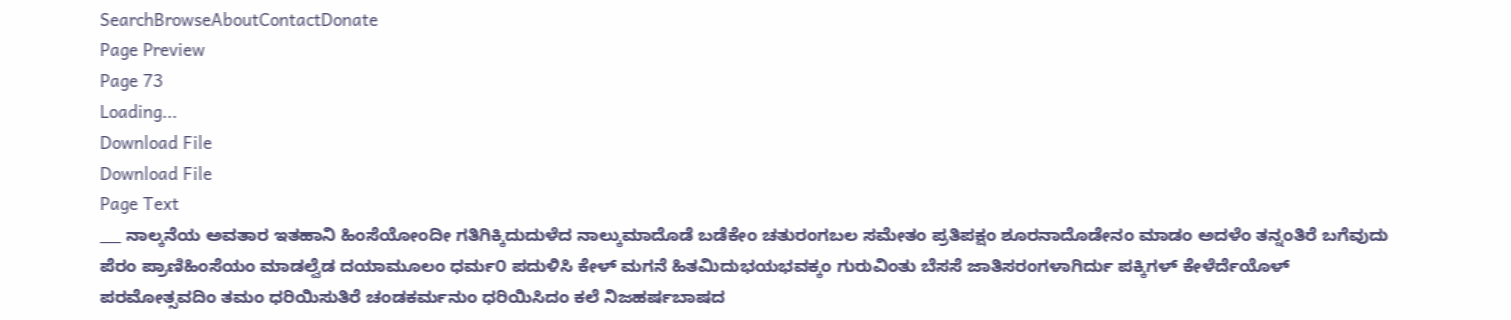SearchBrowseAboutContactDonate
Page Preview
Page 73
Loading...
Download File
Download File
Page Text
___ ನಾಲ್ಕನೆಯ ಅವತಾರ ಇತಹಾನಿ ಹಿಂಸೆಯೋಂದೀ ಗತಿಗಿಕ್ಕಿದುದುಳೆದ ನಾಲ್ಕುಮಾದೊಡೆ ಬಡೆಕೇಂ ಚತುರಂಗಬಲ ಸಮೇತಂ ಪ್ರತಿಪಕ್ಷಂ ಶೂರನಾದೊಡೇನಂ ಮಾಡಂ ಅದಳೆಂ ತನ್ನಂತಿರೆ ಬಗೆವುದು ಪೆರಂ ಪ್ರಾಣಿಹಿಂಸೆಯಂ ಮಾಡಲ್ವೆಡ ದಯಾಮೂಲಂ ಧರ್ಮ೦ ಪದುಳಿಸಿ ಕೇಳ್ ಮಗನೆ ಹಿತಮಿದುಭಯಭವಕ್ಕಂ ಗುರುವಿಂತು ಬೆಸಸೆ ಜಾತಿಸರಂಗಳಾಗಿರ್ದು ಪಕ್ಕಿಗಳ್ ಕೇಳೆರ್ದೆಯೊಳ್ ಪರಮೋತ್ಸವದಿಂ ತಮಂ ಧರಿಯಿಸುತಿರೆ ಚಂಡಕರ್ಮನುಂ ಧರಿಯಿಸಿದಂ ಕಲೆ ನಿಜಹರ್ಷಬಾಷದ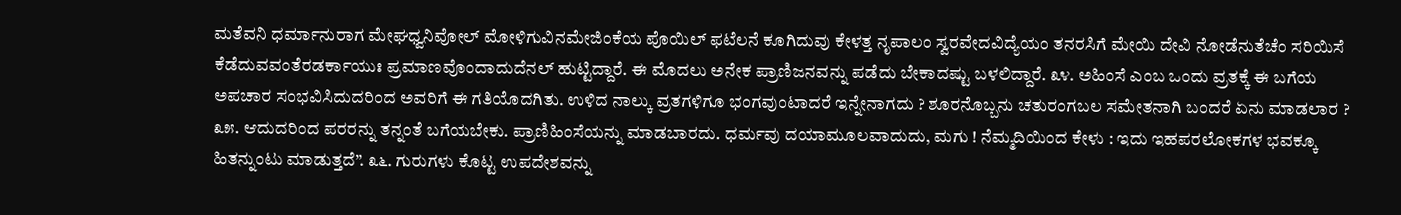ಮತೆವನಿ ಧರ್ಮಾನುರಾಗ ಮೇಘಧ್ವನಿವೋಲ್ ಮೋಳಿಗುವಿನಮೇಜಿಂಕೆಯ ಪೊಯಿಲ್ ಫಟೆಲನೆ ಕೂಗಿದುವು ಕೇಳತ್ತ ನೃಪಾಲಂ ಸ್ವರವೇದವಿದ್ಯೆಯಂ ತನರಸಿಗೆ ಮೇಯಿ ದೇವಿ ನೋಡೆನುತೆಚೆಂ ಸರಿಯಿಸೆ ಕೆಡೆದುವವಂತೆರಡರ್ಕಾಯುಃ ಪ್ರಮಾಣವೊಂದಾದುದೆನಲ್ ಹುಟ್ಟಿದ್ದಾರೆ. ಈ ಮೊದಲು ಅನೇಕ ಪ್ರಾಣಿಜನವನ್ನು ಪಡೆದು ಬೇಕಾದಷ್ಟು ಬಳಲಿದ್ದಾರೆ. ೩೪. ಅಹಿಂಸೆ ಎಂಬ ಒಂದು ವ್ರತಕ್ಕೆ ಈ ಬಗೆಯ ಅಪಚಾರ ಸಂಭವಿಸಿದುದರಿಂದ ಅವರಿಗೆ ಈ ಗತಿಯೊದಗಿತು. ಉಳಿದ ನಾಲ್ಕು ವ್ರತಗಳಿಗೂ ಭಂಗವುಂಟಾದರೆ ಇನ್ನೇನಾಗದು ? ಶೂರನೊಬ್ಬನು ಚತುರಂಗಬಲ ಸಮೇತನಾಗಿ ಬಂದರೆ ಏನು ಮಾಡಲಾರ ? ೩೫. ಆದುದರಿಂದ ಪರರನ್ನು ತನ್ನಂತೆ ಬಗೆಯಬೇಕು. ಪ್ರಾಣಿಹಿಂಸೆಯನ್ನು ಮಾಡಬಾರದು. ಧರ್ಮವು ದಯಾಮೂಲವಾದುದು, ಮಗು ! ನೆಮ್ಮದಿಯಿಂದ ಕೇಳು : ಇದು ಇಹಪರಲೋಕಗಳ ಭವಕ್ಕೂ ಹಿತನ್ನುಂಟು ಮಾಡುತ್ತದೆ”. ೩೬. ಗುರುಗಳು ಕೊಟ್ಟ ಉಪದೇಶವನ್ನು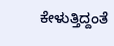ಕೇಳುತ್ತಿದ್ದಂತೆ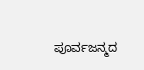ಪೂರ್ವಜನ್ಮದ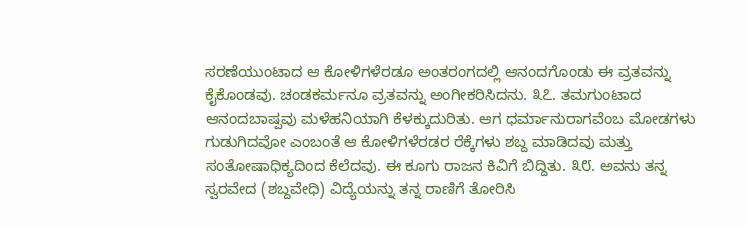ಸರಣೆಯುಂಟಾದ ಆ ಕೋಳಿಗಳೆರಡೂ ಅಂತರಂಗದಲ್ಲಿ ಆನಂದಗೊಂಡು ಈ ವ್ರತವನ್ನು ಕೈಕೊಂಡವು. ಚಂಡಕರ್ಮನೂ ವ್ರತವನ್ನು ಅಂಗೀಕರಿಸಿದನು. ೩೭. ತಮಗುಂಟಾದ ಆನಂದಬಾಷ್ಪವು ಮಳೆಹನಿಯಾಗಿ ಕೆಳಕ್ಕುದುರಿತು. ಆಗ ಧರ್ಮಾನುರಾಗವೆಂಬ ಮೋಡಗಳು ಗುಡುಗಿದವೋ ಎಂಬಂತೆ ಆ ಕೋಳಿಗಳೆರಡರ ರೆಕ್ಕೆಗಳು ಶಬ್ದ ಮಾಡಿದವು ಮತ್ತು ಸಂತೋಷಾಧಿಕ್ಯದಿಂದ ಕೆಲೆದವು. ಈ ಕೂಗು ರಾಜನ ಕಿವಿಗೆ ಬಿದ್ದಿತು. ೩೮. ಅವನು ತನ್ನ ಸ್ವರವೇದ (ಶಬ್ದವೇಧಿ) ವಿದ್ಯೆಯನ್ನು ತನ್ನ ರಾಣಿಗೆ ತೋರಿಸಿ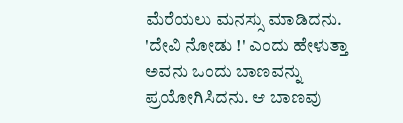ಮೆರೆಯಲು ಮನಸ್ಸು ಮಾಡಿದನು. 'ದೇವಿ ನೋಡು !' ಎಂದು ಹೇಳುತ್ತಾ ಅವನು ಒಂದು ಬಾಣವನ್ನು ಪ್ರಯೋಗಿಸಿದನು. ಆ ಬಾಣವು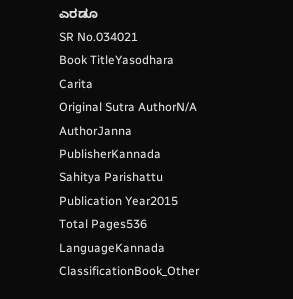ಎರಡೂ
SR No.034021
Book TitleYasodhara Carita
Original Sutra AuthorN/A
AuthorJanna
PublisherKannada Sahitya Parishattu
Publication Year2015
Total Pages536
LanguageKannada
ClassificationBook_Other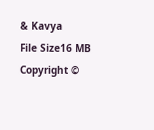& Kavya
File Size16 MB
Copyright ©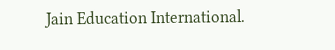Jain Education International.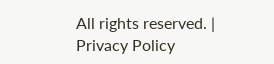All rights reserved. | Privacy Policy